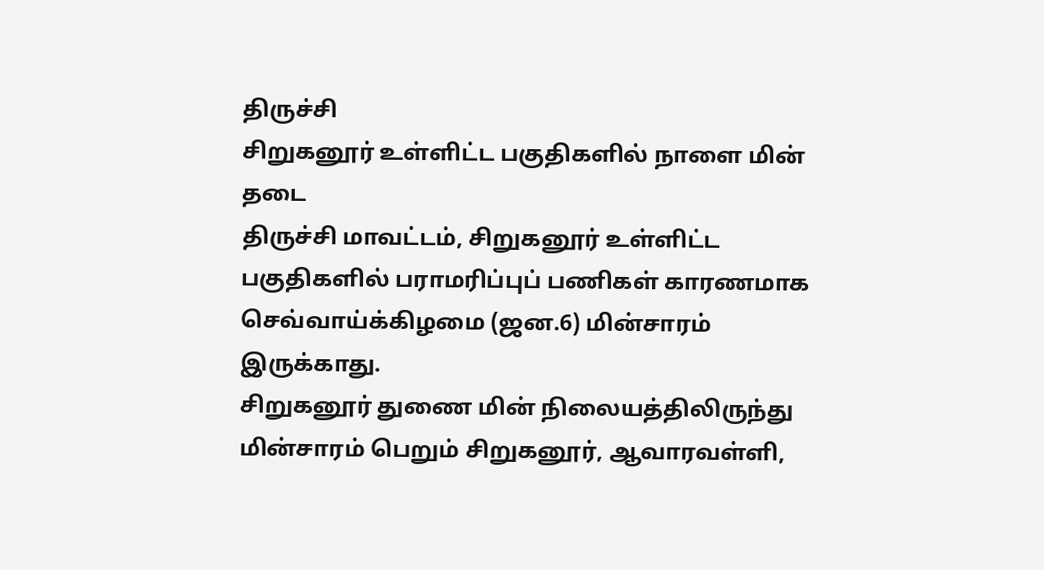திருச்சி
சிறுகனூர் உள்ளிட்ட பகுதிகளில் நாளை மின் தடை
திருச்சி மாவட்டம், சிறுகனூர் உள்ளிட்ட பகுதிகளில் பராமரிப்புப் பணிகள் காரணமாக செவ்வாய்க்கிழமை (ஜன.6) மின்சாரம் இருக்காது.
சிறுகனூர் துணை மின் நிலையத்திலிருந்து மின்சாரம் பெறும் சிறுகனூர், ஆவாரவள்ளி,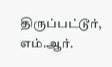திருப்பட்டூர், எம்.ஆர்.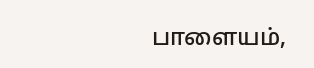பாளையம்,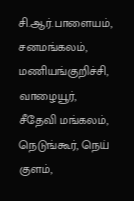சி.ஆர்.பாளையம், சனமங்கலம், மணியங்குறிச்சி, வாழையூர், சீதேவி மங்கலம், நெடுங்கூர், நெய் குளம்,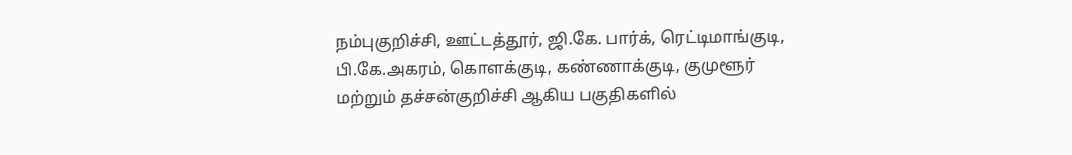நம்புகுறிச்சி, ஊட்டத்தூர், ஜி.கே. பார்க், ரெட்டிமாங்குடி, பி.கே.அகரம், கொளக்குடி, கண்ணாக்குடி, குமுளூர் மற்றும் தச்சன்குறிச்சி ஆகிய பகுதிகளில்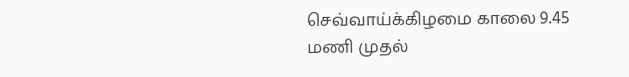செவ்வாய்க்கிழமை காலை 9.45 மணி முதல்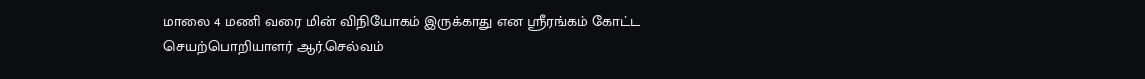மாலை 4 மணி வரை மின் விநியோகம் இருக்காது என ஸ்ரீரங்கம் கோட்ட செயற்பொறியாளர் ஆர்.செல்வம்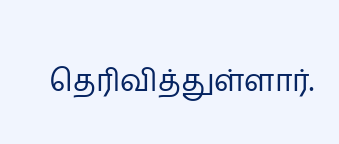தெரிவித்துள்ளார்.